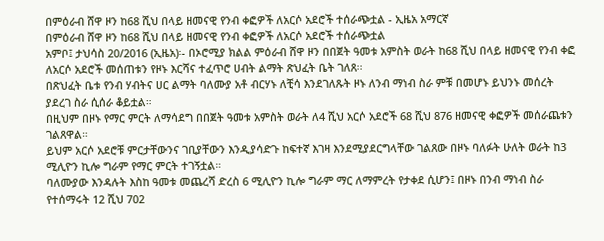በምዕራብ ሸዋ ዞን ከ68 ሺህ በላይ ዘመናዊ የንብ ቀፎዎች ለአርሶ አደሮች ተሰራጭቷል - ኢዜአ አማርኛ
በምዕራብ ሸዋ ዞን ከ68 ሺህ በላይ ዘመናዊ የንብ ቀፎዎች ለአርሶ አደሮች ተሰራጭቷል
አምቦ፤ ታህሳስ 20/2016 (ኢዜአ)፡- በኦሮሚያ ክልል ምዕራብ ሸዋ ዞን በበጀት ዓመቱ አምስት ወራት ከ68 ሺህ በላይ ዘመናዊ የንብ ቀፎ ለአርሶ አደሮች መሰጠቱን የዞኑ እርሻና ተፈጥሮ ሀብት ልማት ጽህፈት ቤት ገለጸ፡፡
በጽህፈት ቤቱ የንብ ሃብትና ሀር ልማት ባለሙያ አቶ ብርሃኑ ለቺሳ እንደገለጹት ዞኑ ለንብ ማነብ ስራ ምቹ በመሆኑ ይህንኑ መሰረት ያደረገ ስራ ሲሰራ ቆይቷል።
በዚህም በዞኑ የማር ምርት ለማሳደግ በበጀት ዓመቱ አምስት ወራት ለ4 ሺህ አርሶ አደሮች 68 ሺህ 876 ዘመናዊ ቀፎዎች መሰራጨቱን ገልጸዋል።
ይህም አርሶ አደሮቹ ምርታቸውንና ገቢያቸውን እንዲያሳድጉ ከፍተኛ እገዛ እንደሚያደርግላቸው ገልጸው በዞኑ ባለፉት ሁለት ወራት ከ3 ሚሊዮን ኪሎ ግራም የማር ምርት ተገኝቷል።
ባለሙያው እንዳሉት እስከ ዓመቱ መጨረሻ ድረስ 6 ሚሊዮን ኪሎ ግራም ማር ለማምረት የታቀደ ሲሆን፤ በዞኑ በንብ ማነብ ስራ የተሰማሩት 12 ሺህ 702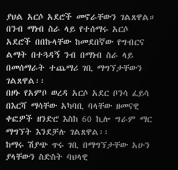ያህል አርሶ አደሮች መኖራቸውን ገልጸዋል።
በንብ ማነብ ስራ ላይ የተሰማሩ አርሶ አደሮች በበኩላቸው ከመደበኛው የግብርና ልማት በተጓዳኝ ንብ በማነብ ስራ ላይ በመሰማራት ተጨማሪ ገቢ ማግኘታቸውን ገልጸዋል፡፡
በዞኑ የአምቦ ወረዳ አርሶ አደር ቦንሳ ፈይሳ በእርሻ ማሳቸው አካባቢ ባላቸው ዘመናዊ ቀፎዎች ዘንድሮ እስከ 60 ኪሎ ግራም ማር ማግኘት እንደቻሉ ገልጸዋል፡፡
ከማሩ ሽያጭ ጥሩ ገቢ በማግኘታቸው አሁን ያላቸውን ስድስት ባህላዊ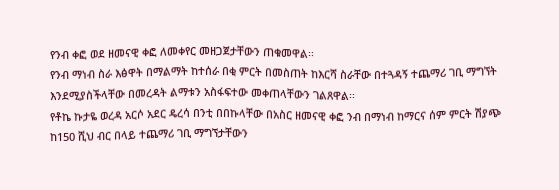የንብ ቀፎ ወደ ዘመናዊ ቀፎ ለመቀየር መዘጋጀታቸውን ጠቁመዋል፡፡
የንብ ማነብ ስራ እፅዋት በማልማት ከተሰራ በቂ ምርት በመስጠት ከእርሻ ስራቸው በተጓዳኝ ተጨማሪ ገቢ ማግኘት እንደሚያስችላቸው በመረዳት ልማቱን አስፋፍተው መቀጠላቸውን ገልጸዋል፡፡
የቶኬ ኩታዬ ወረዳ አርሶ አደር ዴረሳ በንቲ በበኩላቸው በአስር ዘመናዊ ቀፎ ንብ በማነብ ከማርና ሰም ምርት ሽያጭ ከ150 ሺህ ብር በላይ ተጨማሪ ገቢ ማግኘታቸውን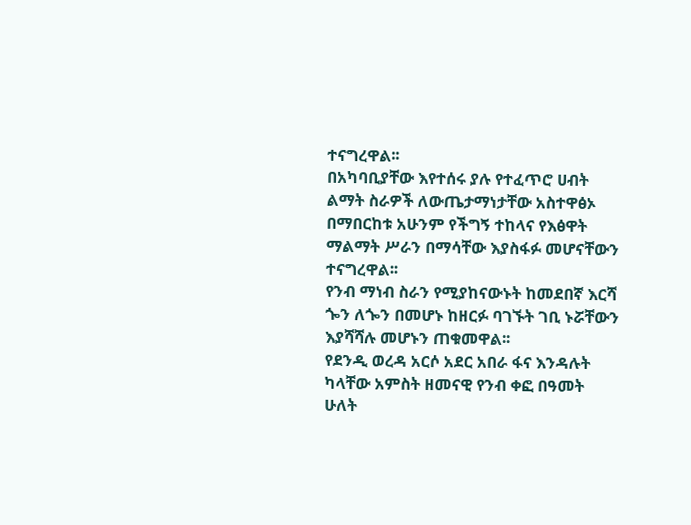ተናግረዋል፡፡
በአካባቢያቸው እየተሰሩ ያሉ የተፈጥሮ ሀብት ልማት ስራዎች ለውጤታማነታቸው አስተዋፅኦ በማበርከቱ አሁንም የችግኝ ተከላና የእፅዋት ማልማት ሥራን በማሳቸው እያስፋፉ መሆናቸውን ተናግረዋል፡፡
የንብ ማነብ ስራን የሚያከናውኑት ከመደበኛ እርሻ ጐን ለጐን በመሆኑ ከዘርፉ ባገኙት ገቢ ኑሯቸውን እያሻሻሉ መሆኑን ጠቁመዋል፡፡
የደንዲ ወረዳ አርሶ አደር አበራ ፋና እንዳሉት ካላቸው አምስት ዘመናዊ የንብ ቀፎ በዓመት ሁለት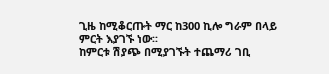ጊዜ ከሚቆርጡት ማር ከ300 ኪሎ ግራም በላይ ምርት እያገኙ ነው፡፡
ከምርቱ ሽያጭ በሚያገኙት ተጨማሪ ገቢ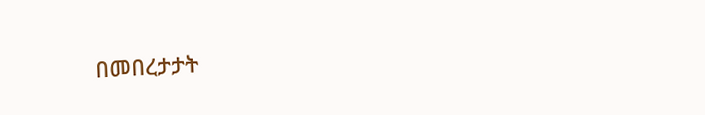በመበረታታት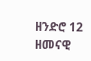ዘንድሮ 12 ዘመናዊ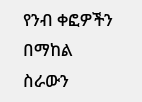የንብ ቀፎዎችን በማከል ስራውን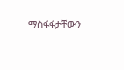ማስፋፋታቸውን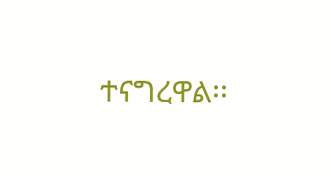ተናግረዋል፡፡